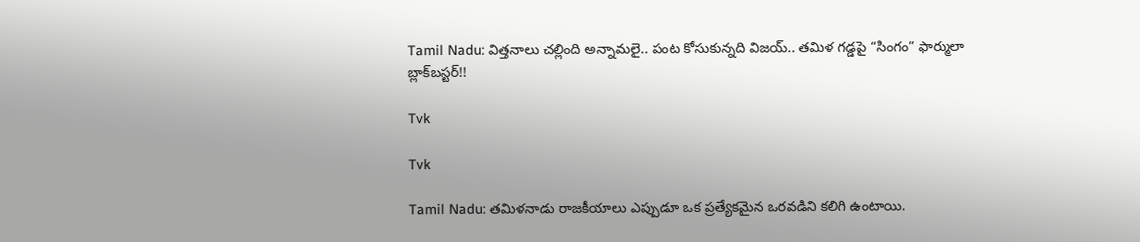Tamil Nadu: విత్తనాలు చల్లింది అన్నామలై.. పంట కోసుకున్నది విజయ్.. తమిళ గడ్డపై “సింగం” ఫార్ములా బ్లాక్‌బస్టర్!!

Tvk

Tvk

Tamil Nadu: తమిళనాడు రాజకీయాలు ఎప్పుడూ ఒక ప్రత్యేకమైన ఒరవడిని కలిగి ఉంటాయి.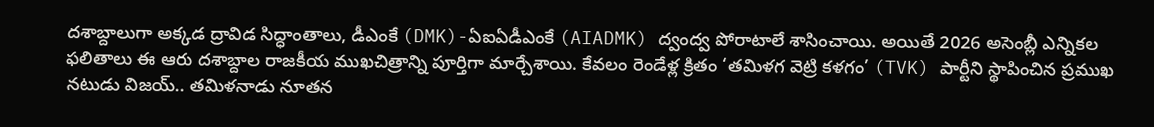దశాబ్దాలుగా అక్కడ ద్రావిడ సిద్ధాంతాలు, డీఎంకే (DMK)-ఏఐఏడీఎంకే (AIADMK) ద్వంద్వ పోరాటాలే శాసించాయి. అయితే 2026 అసెంబ్లీ ఎన్నికల ఫలితాలు ఈ ఆరు దశాబ్దాల రాజకీయ ముఖచిత్రాన్ని పూర్తిగా మార్చేశాయి. కేవలం రెండేళ్ల క్రితం ‘తమిళగ వెట్రి కళగం’ (TVK) పార్టీని స్థాపించిన ప్రముఖ నటుడు విజయ్.. తమిళనాడు నూతన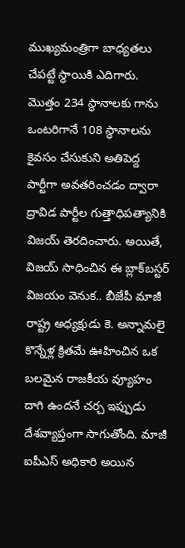ముఖ్యమంత్రిగా బాధ్యతలు చేపట్టే స్థాయికి ఎదిగారు. మొత్తం 234 స్థానాలకు గాను ఒంటరిగానే 108 స్థానాలను కైవసం చేసుకుని అతిపెద్ద పార్టీగా అవతరించడం ద్వారా ద్రావిడ పార్టీల గుత్తాధిపత్యానికి విజయ్ తెరదించారు. అయితే, విజయ్ సాధించిన ఈ బ్లాక్‌బస్టర్ విజయం వెనుక.. బీజేపీ మాజీ రాష్ట్ర అధ్యక్షుడు కె. అన్నామలై కొన్నేళ్ల క్రితమే ఊహించిన ఒక బలమైన రాజకీయ వ్యూహం దాగి ఉందనే చర్చ ఇప్పుడు దేశవ్యాప్తంగా సాగుతోంది. మాజీ ఐపీఎస్ అధికారి అయిన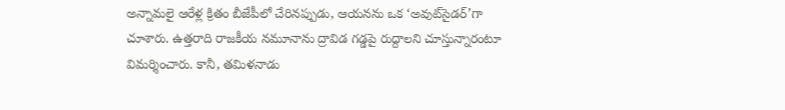అన్నామలై ఆరేళ్ల క్రితం బీజేపీలో చేరినప్పుడు, ఆయనను ఒక ‘అవుట్‌సైడర్’గా చూశారు. ఉత్తరాది రాజకీయ నమూనాను ద్రావిడ గడ్డపై రుద్దాలని చూస్తున్నారంటూ విమర్శించారు. కానీ, తమిళనాడు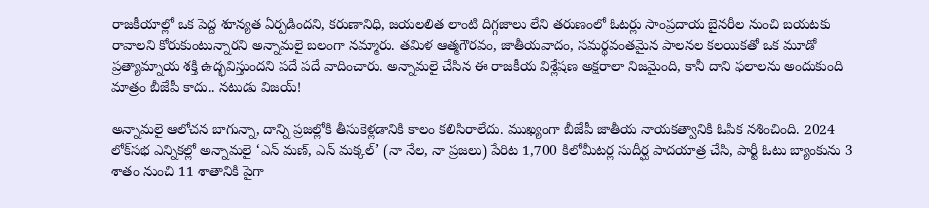రాజకీయాల్లో ఒక పెద్ద శూన్యత ఏర్పడిందని, కరుణానిధి, జయలలిత లాంటి దిగ్గజాలు లేని తరుణంలో ఓటర్లు సాంప్రదాయ బైనరీల నుంచి బయటకు రావాలని కోరుకుంటున్నారని అన్నామలై బలంగా నమ్మారు. తమిళ ఆత్మగౌరవం, జాతీయవాదం, సమర్థవంతమైన పాలనల కలయికతో ఒక మూడో ప్రత్యామ్నాయ శక్తి ఉద్భవిస్తుందని పదే పదే వాదించారు. అన్నామలై చేసిన ఈ రాజకీయ విశ్లేషణ అక్షరాలా నిజమైంది, కానీ దాని ఫలాలను అందుకుంది మాత్రం బీజేపీ కాదు.. నటుడు విజయ్!

అన్నామలై ఆలోచన బాగున్నా, దాన్ని ప్రజల్లోకి తీసుకెళ్లడానికి కాలం కలిసిరాలేదు. ముఖ్యంగా బీజేపీ జాతీయ నాయకత్వానికి ఓపిక నశించింది. 2024 లోక్‌సభ ఎన్నికల్లో అన్నామలై ‘ఎన్ మణ్, ఎన్ మక్కల్’ (నా నేల, నా ప్రజలు) పేరిట 1,700 కిలోమీటర్ల సుదీర్ఘ పాదయాత్ర చేసి, పార్టీ ఓటు బ్యాంకును 3 శాతం నుంచి 11 శాతానికి పైగా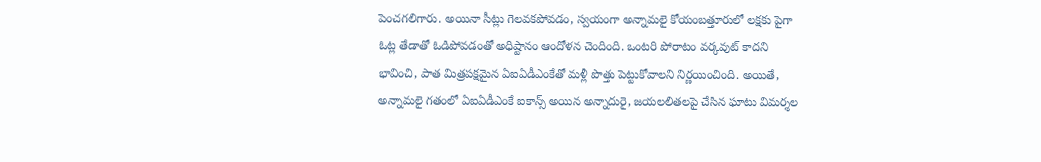పెంచగలిగారు. అయినా సీట్లు గెలవకపోవడం, స్వయంగా అన్నామలై కోయంబత్తూరులో లక్షకు పైగా ఓట్ల తేడాతో ఓడిపోవడంతో అధిష్టానం ఆందోళన చెందింది. ఒంటరి పోరాటం వర్కవుట్ కాదని భావించి, పాత మిత్రపక్షమైన ఏఐఏడీఎంకేతో మళ్లీ పొత్తు పెట్టుకోవాలని నిర్ణయించింది. అయితే, అన్నామలై గతంలో ఏఐఏడీఎంకే ఐకాన్స్ అయిన అన్నాదురై, జయలలితలపై చేసిన ఘాటు విమర్శల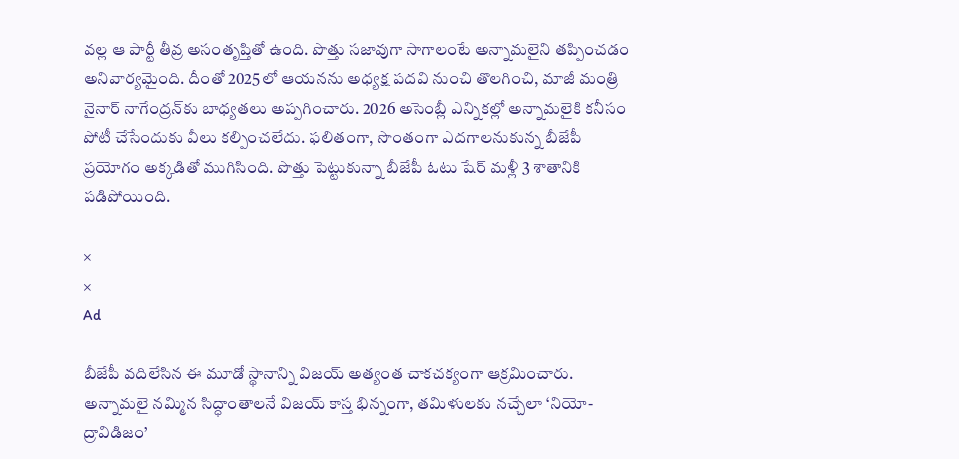వల్ల ఆ పార్టీ తీవ్ర అసంతృప్తితో ఉంది. పొత్తు సజావుగా సాగాలంటే అన్నామలైని తప్పించడం అనివార్యమైంది. దీంతో 2025లో ఆయనను అధ్యక్ష పదవి నుంచి తొలగించి, మాజీ మంత్రి నైనార్ నాగేంద్రన్‌కు బాధ్యతలు అప్పగించారు. 2026 అసెంబ్లీ ఎన్నికల్లో అన్నామలైకి కనీసం పోటీ చేసేందుకు వీలు కల్పించలేదు. ఫలితంగా, సొంతంగా ఎదగాలనుకున్న బీజేపీ ప్రయోగం అక్కడితో ముగిసింది. పొత్తు పెట్టుకున్నా బీజేపీ ఓటు షేర్ మళ్లీ 3 శాతానికి పడిపోయింది.

×
×
Ad

బీజేపీ వదిలేసిన ఈ మూడో స్థానాన్ని విజయ్ అత్యంత చాకచక్యంగా ఆక్రమించారు. అన్నామలై నమ్మిన సిద్ధాంతాలనే విజయ్ కాస్త భిన్నంగా, తమిళులకు నచ్చేలా ‘నియో-ద్రావిడిజం’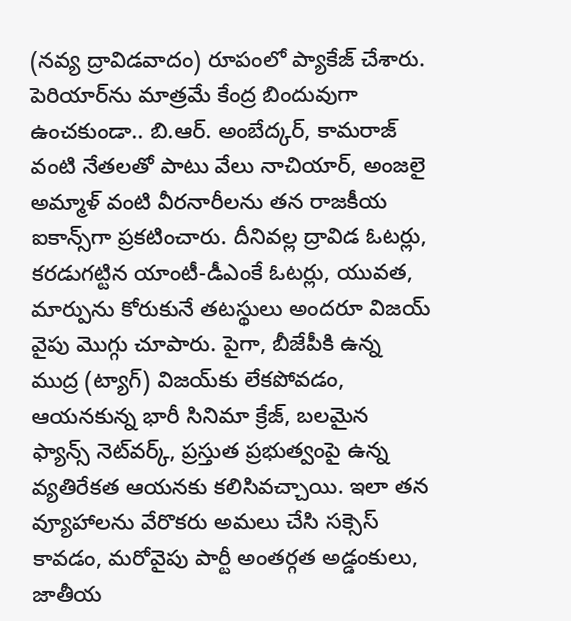(నవ్య ద్రావిడవాదం) రూపంలో ప్యాకేజ్ చేశారు. పెరియార్‌ను మాత్రమే కేంద్ర బిందువుగా ఉంచకుండా.. బి.ఆర్. అంబేద్కర్, కామరాజ్ వంటి నేతలతో పాటు వేలు నాచియార్, అంజలై అమ్మాళ్ వంటి వీరనారీలను తన రాజకీయ ఐకాన్స్‌గా ప్రకటించారు. దీనివల్ల ద్రావిడ ఓటర్లు, కరడుగట్టిన యాంటీ-డీఎంకే ఓటర్లు, యువత, మార్పును కోరుకునే తటస్థులు అందరూ విజయ్ వైపు మొగ్గు చూపారు. పైగా, బీజేపీకి ఉన్న ముద్ర (ట్యాగ్) విజయ్‌కు లేకపోవడం, ఆయనకున్న భారీ సినిమా క్రేజ్, బలమైన ఫ్యాన్స్ నెట్‌వర్క్, ప్రస్తుత ప్రభుత్వంపై ఉన్న వ్యతిరేకత ఆయనకు కలిసివచ్చాయి. ఇలా తన వ్యూహాలను వేరొకరు అమలు చేసి సక్సెస్ కావడం, మరోవైపు పార్టీ అంతర్గత అడ్డంకులు, జాతీయ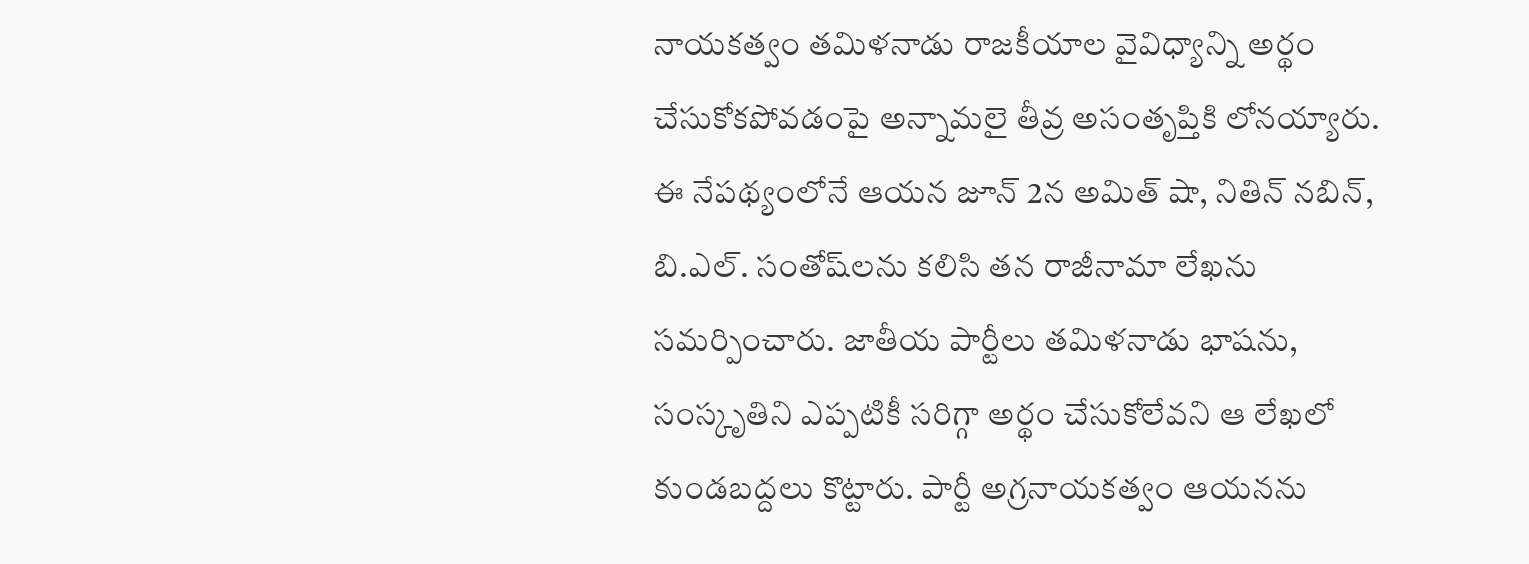నాయకత్వం తమిళనాడు రాజకీయాల వైవిధ్యాన్ని అర్థం చేసుకోకపోవడంపై అన్నామలై తీవ్ర అసంతృప్తికి లోనయ్యారు. ఈ నేపథ్యంలోనే ఆయన జూన్ 2న అమిత్ షా, నితిన్ నబిన్, బి.ఎల్. సంతోష్‌లను కలిసి తన రాజీనామా లేఖను సమర్పించారు. జాతీయ పార్టీలు తమిళనాడు భాషను, సంస్కృతిని ఎప్పటికీ సరిగ్గా అర్థం చేసుకోలేవని ఆ లేఖలో కుండబద్దలు కొట్టారు. పార్టీ అగ్రనాయకత్వం ఆయనను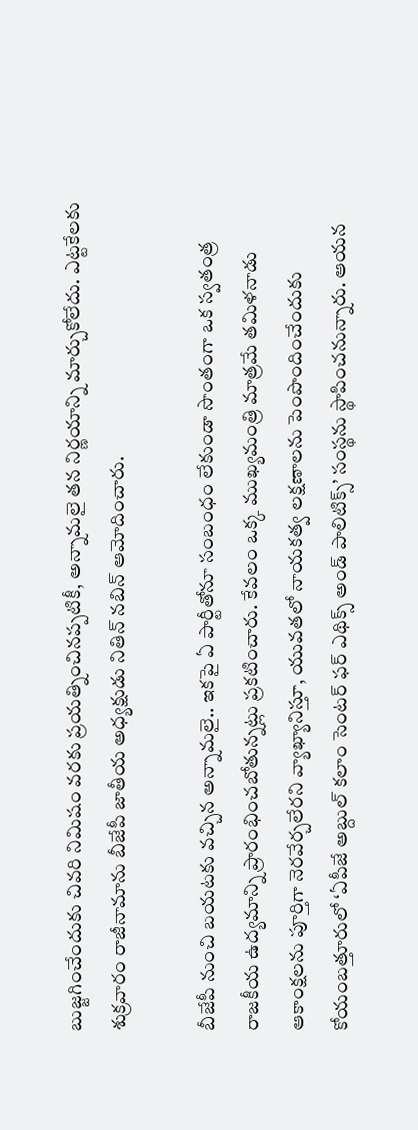బుజ్జగించేందుకు చివరి నిమిషం వరకు ప్రయత్నించినప్పటికీ, అన్నామలై తన నిర్ణయాన్ని మార్చుకోలేదు. ఎట్టకేలకు శుక్రవారం రాజీనామాను బీజేపీ జాతీయ అధ్యక్షుడు నితిన్ నబిన్ ఆమోదించారు.

బీజేపీ నుంచి బయటకు వచ్చిన అన్నామలై.. ఇకపై ఏ పార్టీతోనూ సంబంధం లేకుండా సొంతంగా ఒక స్వతంత్ర రాజకీయ ఉద్యమాన్ని ప్రారంభించబోతున్నట్లు ప్రకటించారు. కేవలం ఒక్క ముఖ్యమంత్రి మాత్రమే తమిళనాడు ఆకాంక్షలను పూర్తిగా నెరవేర్చలేరని వ్యాఖ్యానిస్తూ, యువతలో నాయకత్వ లక్షణాలను పెంపొందించేందుకు కోయంబత్తూరులో ‘ఏపీజే అబ్దుల్ కలాం సెంటర్ ఫర్ ఎథిక్స్ అండ్ పాలిటిక్స్’ సంస్థను స్థాపించనున్నారు. ఆయన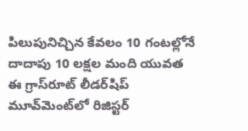పిలుపునిచ్చిన కేవలం 10 గంటల్లోనే దాదాపు 10 లక్షల మంది యువత ఈ గ్రాస్‌రూట్ లీడర్‌షిప్ మూవ్‌మెంట్‌లో రిజిస్టర్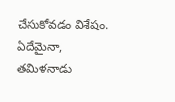చేసుకోవడం విశేషం. ఏదేమైనా, తమిళనాడు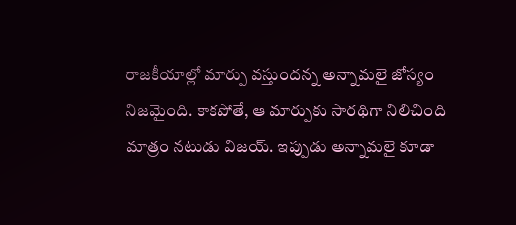రాజకీయాల్లో మార్పు వస్తుందన్న అన్నామలై జోస్యం నిజమైంది. కాకపోతే, ఆ మార్పుకు సారథిగా నిలిచింది మాత్రం నటుడు విజయ్. ఇప్పుడు అన్నామలై కూడా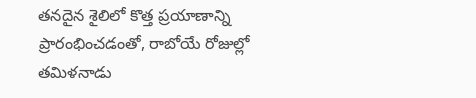తనదైన శైలిలో కొత్త ప్రయాణాన్ని ప్రారంభించడంతో, రాబోయే రోజుల్లో తమిళనాడు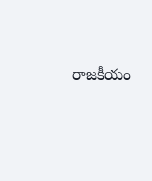రాజకీయం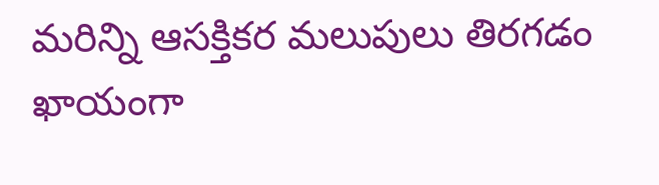మరిన్ని ఆసక్తికర మలుపులు తిరగడం ఖాయంగా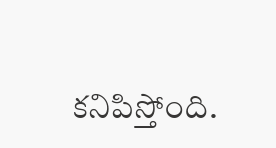కనిపిస్తోంది.